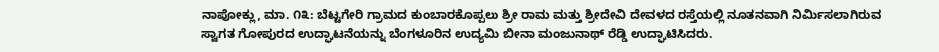ನಾಪೋಕ್ಲು, ಮಾ. ೧೩: ಬೆಟ್ಟಗೇರಿ ಗ್ರಾಮದ ಕುಂಬಾರಕೊಪ್ಪಲು ಶ್ರೀ ರಾಮ ಮತ್ತು ಶ್ರೀದೇವಿ ದೇವಳದ ರಸ್ತೆಯಲ್ಲಿ ನೂತನವಾಗಿ ನಿರ್ಮಿಸಲಾಗಿರುವ ಸ್ವಾಗತ ಗೋಪುರದ ಉದ್ಘಾಟನೆಯನ್ನು ಬೆಂಗಳೂರಿನ ಉದ್ಯಮಿ ಬೀನಾ ಮಂಜುನಾಥ್ ರೆಡ್ಡಿ ಉದ್ಘಾಟಿಸಿದರು.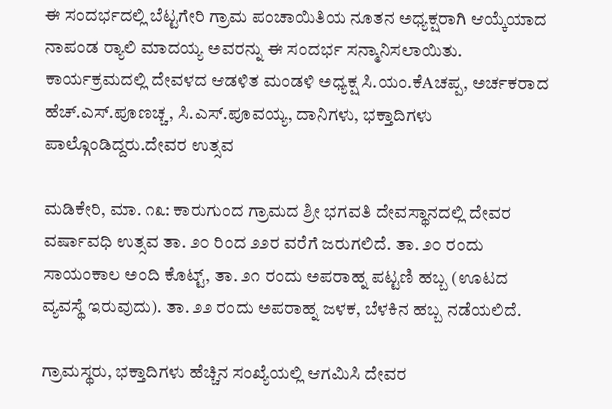ಈ ಸಂದರ್ಭದಲ್ಲಿ ಬೆಟ್ಟಗೇರಿ ಗ್ರಾಮ ಪಂಚಾಯಿತಿಯ ನೂತನ ಅಧ್ಯಕ್ಷರಾಗಿ ಆಯ್ಕೆಯಾದ ನಾಪಂಡ ರ‍್ಯಾಲಿ ಮಾದಯ್ಯ ಅವರನ್ನು ಈ ಸಂದರ್ಭ ಸನ್ಮಾನಿಸಲಾಯಿತು. ಕಾರ್ಯಕ್ರಮದಲ್ಲಿ ದೇವಳದ ಆಡಳಿತ ಮಂಡಳಿ ಅಧ್ಯಕ್ಷ ಸಿ.ಯಂ.ಕೆAಚಪ್ಪ, ಅರ್ಚಕರಾದ ಹೆಚ್.ಎಸ್.ಪೂಣಚ್ಚ, ಸಿ.ಎಸ್.ಪೂವಯ್ಯ, ದಾನಿಗಳು, ಭಕ್ತಾದಿಗಳು ಪಾಲ್ಗೊಂಡಿದ್ದರು.ದೇವರ ಉತ್ಸವ

ಮಡಿಕೇರಿ, ಮಾ. ೧೩: ಕಾರುಗುಂದ ಗ್ರಾಮದ ಶ್ರೀ ಭಗವತಿ ದೇವಸ್ಥಾನದಲ್ಲಿ ದೇವರ ವರ್ಷಾವಧಿ ಉತ್ಸವ ತಾ. ೨೦ ರಿಂದ ೨೨ರ ವರೆಗೆ ಜರುಗಲಿದೆ. ತಾ. ೨೦ ರಂದು ಸಾಯಂಕಾಲ ಅಂದಿ ಕೊಟ್ಟ್, ತಾ. ೨೧ ರಂದು ಅಪರಾಹ್ನ ಪಟ್ಟಣಿ ಹಬ್ಬ (ಊಟದ ವ್ಯವಸ್ಥೆ ಇರುವುದು). ತಾ. ೨೨ ರಂದು ಅಪರಾಹ್ನ ಜಳಕ, ಬೆಳಕಿನ ಹಬ್ಬ ನಡೆಯಲಿದೆ.

ಗ್ರಾಮಸ್ಥರು, ಭಕ್ತಾದಿಗಳು ಹೆಚ್ಚಿನ ಸಂಖ್ಯೆಯಲ್ಲಿ ಆಗಮಿಸಿ ದೇವರ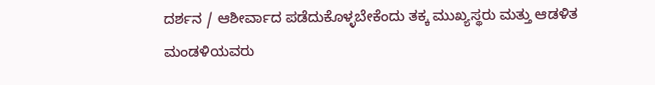ದರ್ಶನ / ಆಶೀರ್ವಾದ ಪಡೆದುಕೊಳ್ಳಬೇಕೆಂದು ತಕ್ಕ ಮುಖ್ಯಸ್ಥರು ಮತ್ತು ಆಡಳಿತ ಮಂಡಳಿಯವರು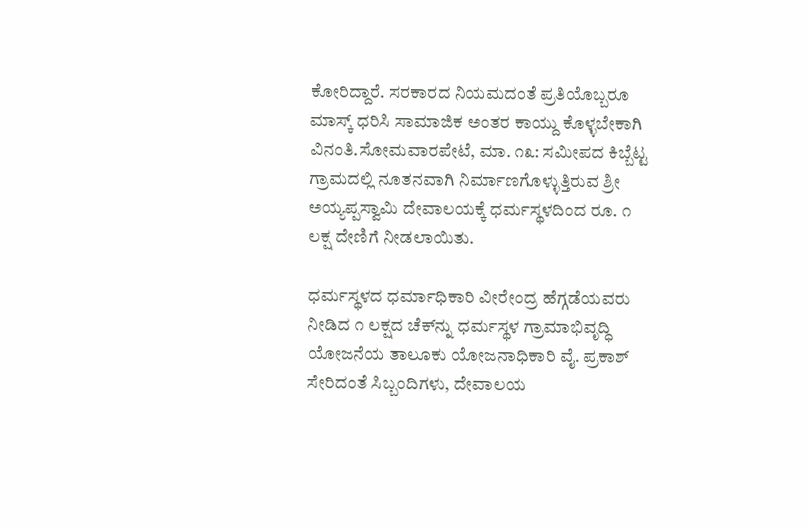ಕೋರಿದ್ದಾರೆ. ಸರಕಾರದ ನಿಯಮದಂತೆ ಪ್ರತಿಯೊಬ್ಬರೂ ಮಾಸ್ಕ್ ಧರಿಸಿ ಸಾಮಾಜಿಕ ಅಂತರ ಕಾಯ್ದು ಕೊಳ್ಳಬೇಕಾಗಿ ವಿನಂತಿ.ಸೋಮವಾರಪೇಟೆ, ಮಾ. ೧೩: ಸಮೀಪದ ಕಿಬ್ಬೆಟ್ಟ ಗ್ರಾಮದಲ್ಲಿ ನೂತನವಾಗಿ ನಿರ್ಮಾಣಗೊಳ್ಳುತ್ತಿರುವ ಶ್ರೀ ಅಯ್ಯಪ್ಪಸ್ವಾಮಿ ದೇವಾಲಯಕ್ಕೆ ಧರ್ಮಸ್ಥಳದಿಂದ ರೂ. ೧ ಲಕ್ಷ ದೇಣಿಗೆ ನೀಡಲಾಯಿತು.

ಧರ್ಮಸ್ಥಳದ ಧರ್ಮಾಧಿಕಾರಿ ವೀರೇಂದ್ರ ಹೆಗ್ಗಡೆಯವರು ನೀಡಿದ ೧ ಲಕ್ಷದ ಚೆಕ್‌ನ್ನು ಧರ್ಮಸ್ಥಳ ಗ್ರಾಮಾಭಿವೃದ್ಧಿ ಯೋಜನೆಯ ತಾಲೂಕು ಯೋಜನಾಧಿಕಾರಿ ವೈ. ಪ್ರಕಾಶ್ ಸೇರಿದಂತೆ ಸಿಬ್ಬಂದಿಗಳು, ದೇವಾಲಯ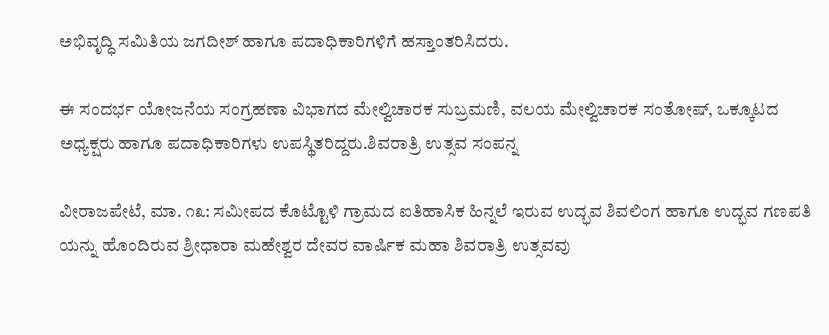ಅಭಿವೃದ್ಧಿ ಸಮಿತಿಯ ಜಗದೀಶ್ ಹಾಗೂ ಪದಾಧಿಕಾರಿಗಳಿಗೆ ಹಸ್ತಾಂತರಿಸಿದರು.

ಈ ಸಂದರ್ಭ ಯೋಜನೆಯ ಸಂಗ್ರಹಣಾ ವಿಭಾಗದ ಮೇಲ್ವಿಚಾರಕ ಸುಬ್ರಮಣಿ, ವಲಯ ಮೇಲ್ವಿಚಾರಕ ಸಂತೋಷ್, ಒಕ್ಕೂಟದ ಅಧ್ಯಕ್ಷರು ಹಾಗೂ ಪದಾಧಿಕಾರಿಗಳು ಉಪಸ್ಥಿತರಿದ್ದರು.ಶಿವರಾತ್ರಿ ಉತ್ಸವ ಸಂಪನ್ನ

ವೀರಾಜಪೇಟೆ, ಮಾ. ೧೩: ಸಮೀಪದ ಕೊಟ್ಟೊಳಿ ಗ್ರಾಮದ ಐತಿಹಾಸಿಕ ಹಿನ್ನಲೆ ಇರುವ ಉದ್ಭವ ಶಿವಲಿಂಗ ಹಾಗೂ ಉದ್ಭವ ಗಣಪತಿ ಯನ್ನು ಹೊಂದಿರುವ ಶ್ರೀಧಾರಾ ಮಹೇಶ್ವರ ದೇವರ ವಾರ್ಷಿಕ ಮಹಾ ಶಿವರಾತ್ರಿ ಉತ್ಸವವು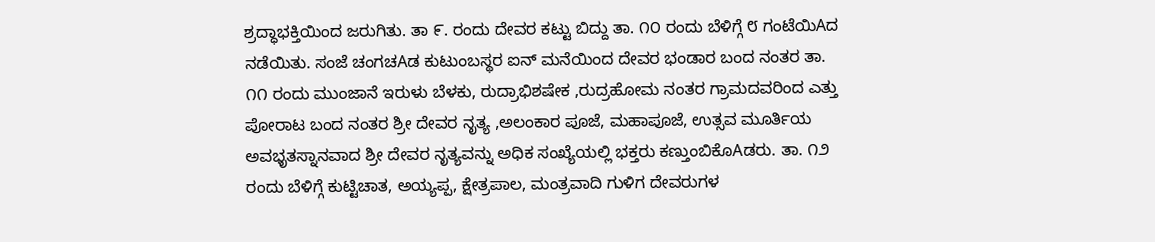ಶ್ರದ್ಧಾಭಕ್ತಿಯಿಂದ ಜರುಗಿತು. ತಾ ೯. ರಂದು ದೇವರ ಕಟ್ಟು ಬಿದ್ದು ತಾ. ೧೦ ರಂದು ಬೆಳಿಗ್ಗೆ ೮ ಗಂಟೆಯಿAದ ನಡೆಯಿತು. ಸಂಜೆ ಚಂಗಚAಡ ಕುಟುಂಬಸ್ಥರ ಐನ್ ಮನೆಯಿಂದ ದೇವರ ಭಂಡಾರ ಬಂದ ನಂತರ ತಾ. ೧೧ ರಂದು ಮುಂಜಾನೆ ಇರುಳು ಬೆಳಕು, ರುದ್ರಾಭಿಶಷೇಕ ,ರುದ್ರಹೋಮ ನಂತರ ಗ್ರಾಮದವರಿಂದ ಎತ್ತು ಪೋರಾಟ ಬಂದ ನಂತರ ಶ್ರೀ ದೇವರ ನೃತ್ಯ ,ಅಲಂಕಾರ ಪೂಜೆ, ಮಹಾಪೂಜೆ, ಉತ್ಸವ ಮೂರ್ತಿಯ ಅವಭೃತಸ್ನಾನವಾದ ಶ್ರೀ ದೇವರ ನೃತ್ಯವನ್ನು ಅಧಿಕ ಸಂಖ್ಯೆಯಲ್ಲಿ ಭಕ್ತರು ಕಣ್ತುಂಬಿಕೊAಡರು. ತಾ. ೧೨ ರಂದು ಬೆಳಿಗ್ಗೆ ಕುಟ್ಟಿಚಾತ, ಅಯ್ಯಪ್ಪ, ಕ್ಷೇತ್ರಪಾಲ, ಮಂತ್ರವಾದಿ ಗುಳಿಗ ದೇವರುಗಳ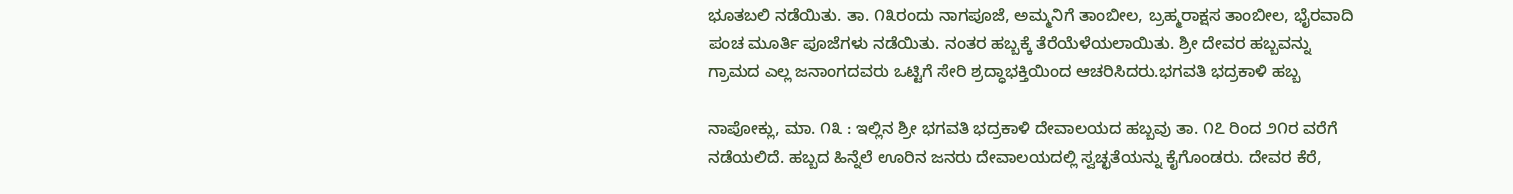ಭೂತಬಲಿ ನಡೆಯಿತು. ತಾ. ೧೩ರಂದು ನಾಗಪೂಜೆ, ಅಮ್ಮನಿಗೆ ತಾಂಬೀಲ, ಬ್ರಹ್ಮರಾಕ್ಷಸ ತಾಂಬೀಲ, ಭೈರವಾದಿ ಪಂಚ ಮೂರ್ತಿ ಪೂಜೆಗಳು ನಡೆಯಿತು. ನಂತರ ಹಬ್ಬಕ್ಕೆ ತೆರೆಯೆಳೆಯಲಾಯಿತು. ಶ್ರೀ ದೇವರ ಹಬ್ಬವನ್ನು ಗ್ರಾಮದ ಎಲ್ಲ ಜನಾಂಗದವರು ಒಟ್ಟಿಗೆ ಸೇರಿ ಶ್ರದ್ಧಾಭಕ್ತಿಯಿಂದ ಆಚರಿಸಿದರು.ಭಗವತಿ ಭದ್ರಕಾಳಿ ಹಬ್ಬ

ನಾಪೋಕ್ಲು, ಮಾ. ೧೩ : ಇಲ್ಲಿನ ಶ್ರೀ ಭಗವತಿ ಭದ್ರಕಾಳಿ ದೇವಾಲಯದ ಹಬ್ಬವು ತಾ. ೧೭ ರಿಂದ ೨೧ರ ವರೆಗೆ ನಡೆಯಲಿದೆ. ಹಬ್ಬದ ಹಿನ್ನೆಲೆ ಊರಿನ ಜನರು ದೇವಾಲಯದಲ್ಲಿ ಸ್ವಚ್ಛತೆಯನ್ನು ಕೈಗೊಂಡರು. ದೇವರ ಕೆರೆ,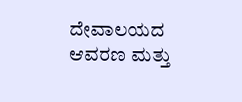ದೇವಾಲಯದ ಆವರಣ ಮತ್ತು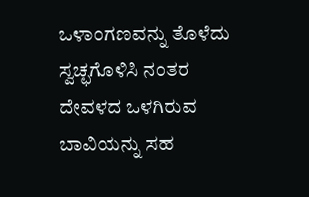ಒಳಾಂಗಣವನ್ನು ತೊಳೆದು ಸ್ವಚ್ಛಗೊಳಿಸಿ ನಂತರ ದೇವಳದ ಒಳಗಿರುವ ಬಾವಿಯನ್ನು ಸಹ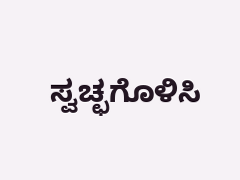ಸ್ವಚ್ಛಗೊಳಿಸಿ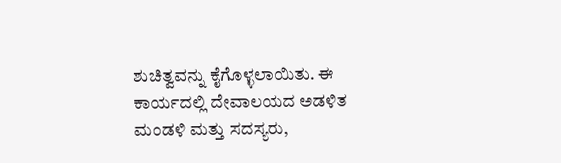ಶುಚಿತ್ವವನ್ನು ಕೈಗೊಳ್ಳಲಾಯಿತು. ಈ ಕಾರ್ಯದಲ್ಲಿ ದೇವಾಲಯದ ಅಡಳಿತ ಮಂಡಳಿ ಮತ್ತು ಸದಸ್ಯರು,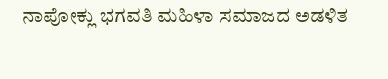ನಾಪೋಕ್ಲು ಭಗವತಿ ಮಹಿಳಾ ಸಮಾಜದ ಅಡಳಿತ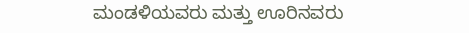ಮಂಡಳಿಯವರು ಮತ್ತು ಊರಿನವರು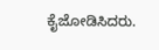ಕೈಜೋಡಿಸಿದರು.